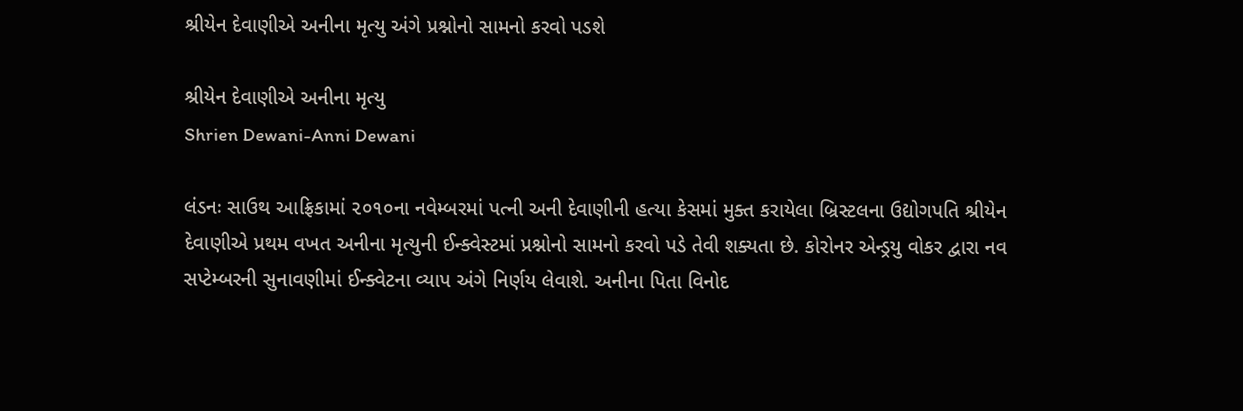શ્રીયેન દેવાણીએ અનીના મૃત્યુ અંગે પ્રશ્નોનો સામનો કરવો પડશે

શ્રીયેન દેવાણીએ અનીના મૃત્યુ
Shrien Dewani-Anni Dewani

લંડનઃ સાઉથ આફ્રિકામાં ૨૦૧૦ના નવેમ્બરમાં પત્ની અની દેવાણીની હત્યા કેસમાં મુક્ત કરાયેલા બ્રિસ્ટલના ઉદ્યોગપતિ શ્રીયેન દેવાણીએ પ્રથમ વખત અનીના મૃત્યુની ઈન્ક્વેસ્ટમાં પ્રશ્નોનો સામનો કરવો પડે તેવી શક્યતા છે. કોરોનર એન્ડ્રયુ વોકર દ્વારા નવ સપ્ટેમ્બરની સુનાવણીમાં ઈન્ક્વેટના વ્યાપ અંગે નિર્ણય લેવાશે. અનીના પિતા વિનોદ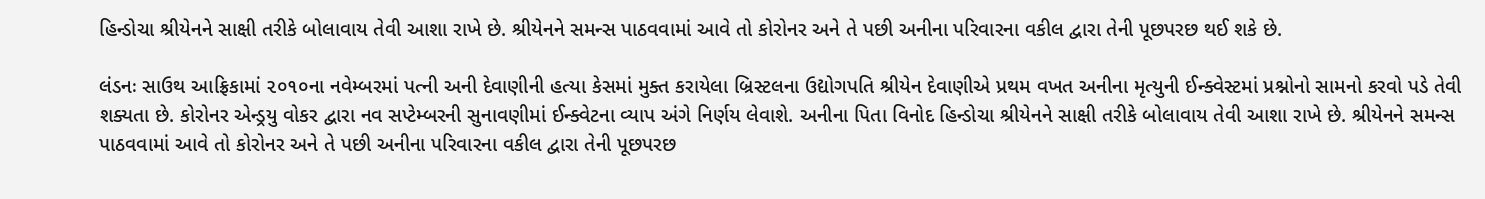હિન્ડોચા શ્રીયેનને સાક્ષી તરીકે બોલાવાય તેવી આશા રાખે છે. શ્રીયેનને સમન્સ પાઠવવામાં આવે તો કોરોનર અને તે પછી અનીના પરિવારના વકીલ દ્વારા તેની પૂછપરછ થઈ શકે છે.

લંડનઃ સાઉથ આફ્રિકામાં ૨૦૧૦ના નવેમ્બરમાં પત્ની અની દેવાણીની હત્યા કેસમાં મુક્ત કરાયેલા બ્રિસ્ટલના ઉદ્યોગપતિ શ્રીયેન દેવાણીએ પ્રથમ વખત અનીના મૃત્યુની ઈન્ક્વેસ્ટમાં પ્રશ્નોનો સામનો કરવો પડે તેવી શક્યતા છે. કોરોનર એન્ડ્રયુ વોકર દ્વારા નવ સપ્ટેમ્બરની સુનાવણીમાં ઈન્ક્વેટના વ્યાપ અંગે નિર્ણય લેવાશે. અનીના પિતા વિનોદ હિન્ડોચા શ્રીયેનને સાક્ષી તરીકે બોલાવાય તેવી આશા રાખે છે. શ્રીયેનને સમન્સ પાઠવવામાં આવે તો કોરોનર અને તે પછી અનીના પરિવારના વકીલ દ્વારા તેની પૂછપરછ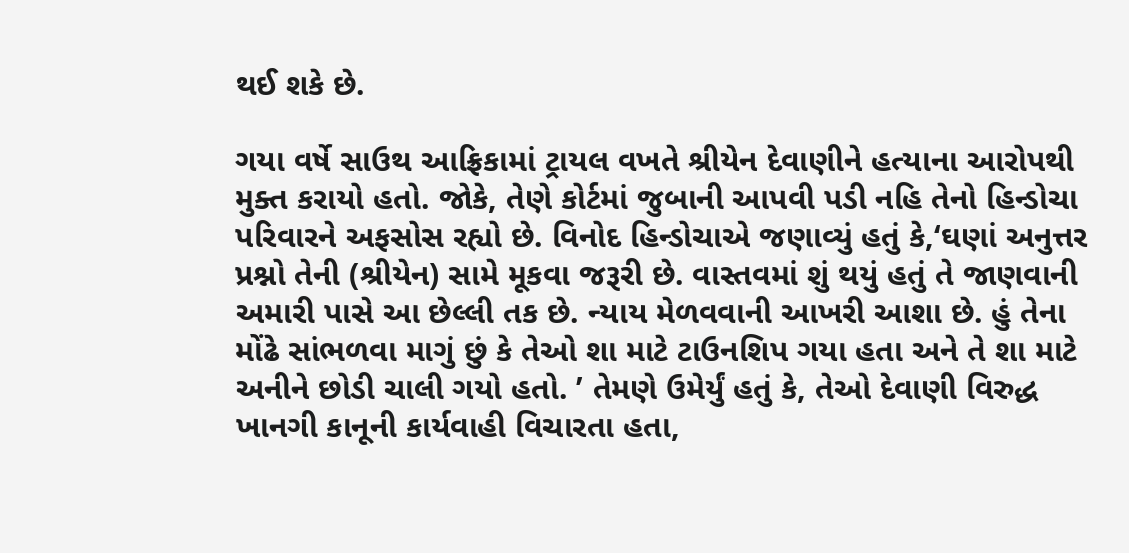થઈ શકે છે.

ગયા વર્ષે સાઉથ આફ્રિકામાં ટ્રાયલ વખતે શ્રીયેન દેવાણીને હત્યાના આરોપથી મુક્ત કરાયો હતો. જોકે, તેણે કોર્ટમાં જુબાની આપવી પડી નહિ તેનો હિન્ડોચા પરિવારને અફસોસ રહ્યો છે. વિનોદ હિન્ડોચાએ જણાવ્યું હતું કે,‘ઘણાં અનુત્તર પ્રશ્નો તેની (શ્રીયેન) સામે મૂકવા જરૂરી છે. વાસ્તવમાં શું થયું હતું તે જાણવાની અમારી પાસે આ છેલ્લી તક છે. ન્યાય મેળવવાની આખરી આશા છે. હું તેના મોંઢે સાંભળવા માગું છું કે તેઓ શા માટે ટાઉનશિપ ગયા હતા અને તે શા માટે અનીને છોડી ચાલી ગયો હતો. ’ તેમણે ઉમેર્યું હતું કે, તેઓ દેવાણી વિરુદ્ધ ખાનગી કાનૂની કાર્યવાહી વિચારતા હતા,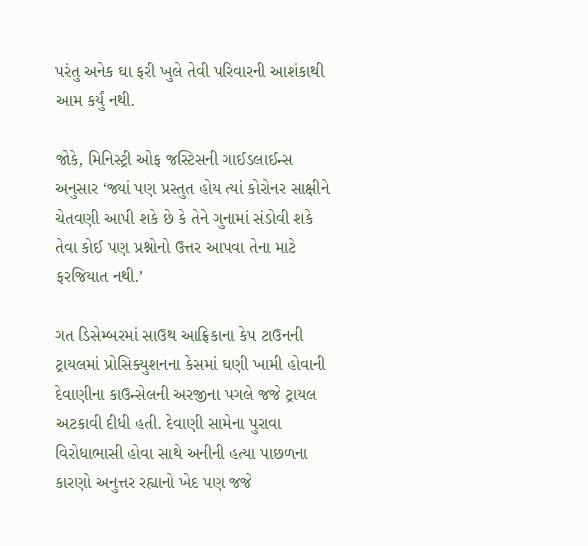પરંતુ અનેક ઘા ફરી ખુલે તેવી પરિવારની આશંકાથી આમ કર્યું નથી.

જોકે, મિનિસ્ટ્રી ઓફ જસ્ટિસની ગાઈડલાઈન્સ અનુસાર ‘જ્યાં પણ પ્રસ્તુત હોય ત્યાં કોરોનર સાક્ષીને ચેતવણી આપી શકે છે કે તેને ગુનામાં સંડોવી શકે તેવા કોઈ પણ પ્રશ્નોનો ઉત્તર આપવા તેના માટે ફરજિયાત નથી.’

ગત ડિસેમ્બરમાં સાઉથ આફ્રિકાના કેપ ટાઉનની ટ્રાયલમાં પ્રોસિક્યુશનના કેસમાં ઘણી ખામી હોવાની દેવાણીના કાઉન્સેલની અરજીના પગલે જજે ટ્રાયલ અટકાવી દીધી હતી. દેવાણી સામેના પુરાવા વિરોધાભાસી હોવા સાથે અનીની હત્યા પાછળના કારણો અનુત્તર રહ્યાનો ખેદ પણ જજે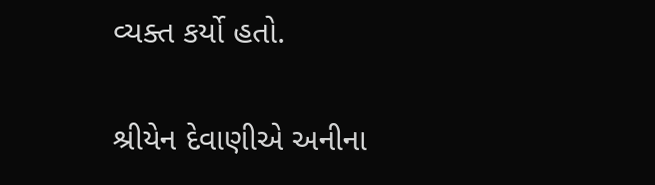વ્યક્ત કર્યો હતો.

શ્રીયેન દેવાણીએ અનીના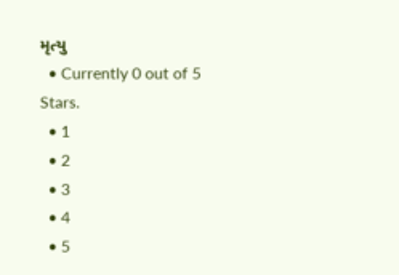મૃત્યુ
  • Currently 0 out of 5 Stars.
  • 1
  • 2
  • 3
  • 4
  • 5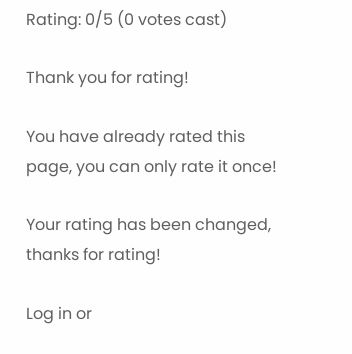Rating: 0/5 (0 votes cast)

Thank you for rating!

You have already rated this page, you can only rate it once!

Your rating has been changed, thanks for rating!

Log in or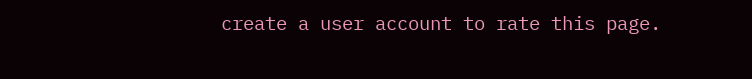create a user account to rate this page.